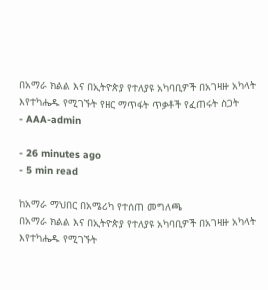በአማራ ክልል እና በኢትዮጵያ የተለያዩ አካባቢዎች በአገዛዙ አካላት እየተካሔዱ የሚገኙት የዘር ማጥፋት ጥቃቶች የፈጠሩት ስጋት
- AAA-admin

- 26 minutes ago
- 5 min read

ከአማራ ማህበር በአሜሪካ የተሰጠ መግለጫ
በአማራ ክልል እና በኢትዮጵያ የተለያዩ አካባቢዎች በአገዛዙ አካላት እየተካሔዱ የሚገኙት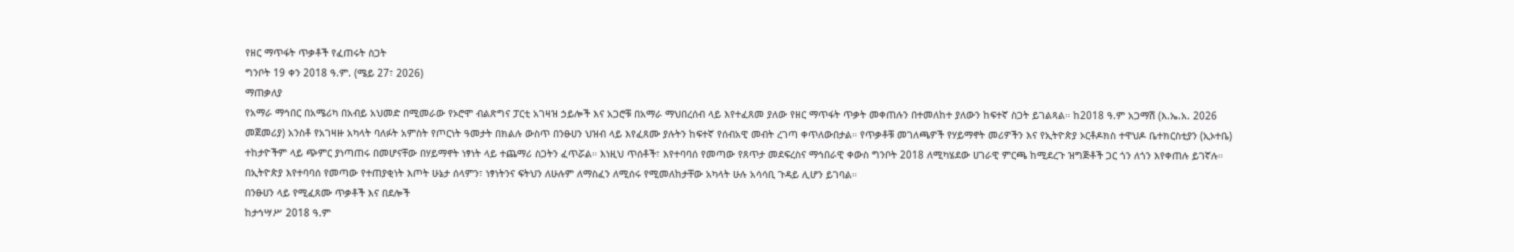የዘር ማጥፋት ጥቃቶች የፈጠሩት ስጋት
ግንቦት 19 ቀን 2018 ዓ.ም. (ሜይ 27፣ 2026)
ማጠቃለያ
የአማራ ማኅበር በአሜሪካ በአብይ አህመድ በሚመራው የኦሮሞ ብልጽግና ፓርቲ አገዛዝ ኃይሎች እና አጋሮቹ በአማራ ማህበረሰብ ላይ እየተፈጸመ ያለው የዘር ማጥፋት ጥቃት መቀጠሉን በተመለከተ ያለውን ከፍተኛ ስጋት ይገልጻል። ከ2018 ዓ.ም አጋማሽ (እ.ኤ.አ. 2026 መጀመሪያ) አንስቶ የአገዛዙ አካላት ባለፉት አምስት የጦርነት ዓመታት በክልሉ ውስጥ በንፁሀን ህዝብ ላይ እየፈጸሙ ያሉትን ከፍተኛ የሰብአዊ መብት ረገጣ ቀጥለውበታል። የጥቃቶቹ መገለጫዎች የሃይማኖት መሪዎችን እና የኢትዮጵያ ኦርቶዶክስ ተዋህዶ ቤተክርስቲያን (ኢኦተቤ) ተከታዮችም ላይ ጭምር ያነጣጠሩ በመሆናቸው በሃይማኖት ነፃነት ላይ ተጨማሪ ስጋትን ፈጥሯል። እነዚህ ጥሰቶች፣ እየተባባሰ የመጣው የጸጥታ መደፍረስና ማኅበራዊ ቀውስ ግንቦት 2018 ለሚካሄደው ሀገራዊ ምርጫ ከሚደረጉ ዝግጅቶች ጋር ጎን ለጎን እየቀጠሉ ይገኛሉ። በኢትዮጵያ እየተባባሰ የመጣው የተጠያቂነት እጦት ሁኔታ ሰላምን፣ ነፃነትንና ፍትህን ለሁሉም ለማስፈን ለሚሰሩ የሚመለከታቸው አካላት ሁሉ አሳሳቢ ጉዳይ ሊሆን ይገባል።
በንፁሀን ላይ የሚፈጸሙ ጥቃቶች እና በደሎች
ከታኅሣሥ 2018 ዓ.ም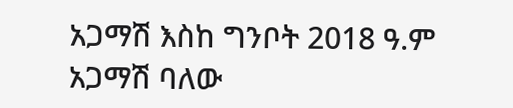አጋማሽ እስከ ግንቦት 2018 ዓ.ም አጋማሽ ባለው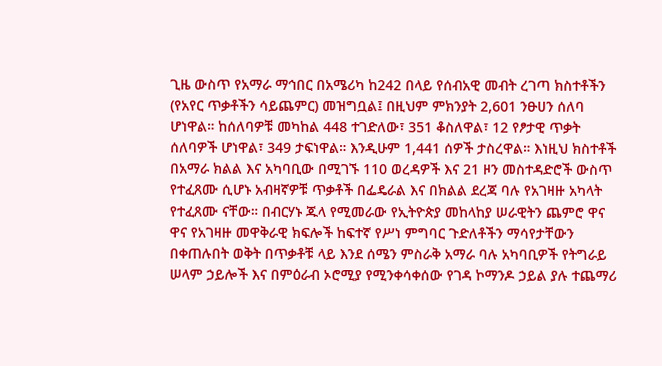ጊዜ ውስጥ የአማራ ማኅበር በአሜሪካ ከ242 በላይ የሰብአዊ መብት ረገጣ ክስተቶችን (የአየር ጥቃቶችን ሳይጨምር) መዝግቧል፤ በዚህም ምክንያት 2,601 ንፁሀን ሰለባ ሆነዋል። ከሰለባዎቹ መካከል 448 ተገድለው፣ 351 ቆስለዋል፣ 12 የፆታዊ ጥቃት ሰለባዎች ሆነዋል፣ 349 ታፍነዋል። እንዲሁም 1,441 ሰዎች ታስረዋል። እነዚህ ክስተቶች በአማራ ክልል እና አካባቢው በሚገኙ 110 ወረዳዎች እና 21 ዞን መስተዳድሮች ውስጥ የተፈጸሙ ሲሆኑ አብዛኛዎቹ ጥቃቶች በፌዴራል እና በክልል ደረጃ ባሉ የአገዛዙ አካላት የተፈጸሙ ናቸው። በብርሃኑ ጁላ የሚመራው የኢትዮጵያ መከላከያ ሠራዊትን ጨምሮ ዋና ዋና የአገዛዙ መዋቅራዊ ክፍሎች ከፍተኛ የሥነ ምግባር ጉድለቶችን ማሳየታቸውን በቀጠሉበት ወቅት በጥቃቶቹ ላይ እንደ ሰሜን ምስራቅ አማራ ባሉ አካባቢዎች የትግራይ ሠላም ኃይሎች እና በምዕራብ ኦሮሚያ የሚንቀሳቀሰው የገዳ ኮማንዶ ኃይል ያሉ ተጨማሪ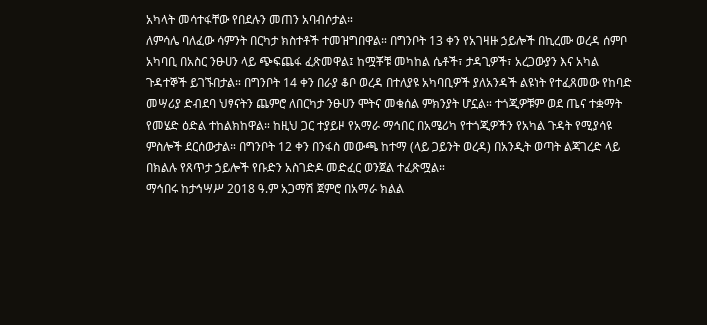አካላት መሳተፋቸው የበደሉን መጠን አባብሶታል።
ለምሳሌ ባለፈው ሳምንት በርካታ ክስተቶች ተመዝግበዋል። በግንቦት 13 ቀን የአገዛዙ ኃይሎች በኪረሙ ወረዳ ሰምቦ አካባቢ በአስር ንፁሀን ላይ ጭፍጨፋ ፈጽመዋል፤ ከሟቾቹ መካከል ሴቶች፣ ታዳጊዎች፣ አረጋውያን እና አካል ጉዳተኞች ይገኙበታል። በግንቦት 14 ቀን በራያ ቆቦ ወረዳ በተለያዩ አካባቢዎች ያለአንዳች ልዩነት የተፈጸመው የከባድ መሣሪያ ድብደባ ህፃናትን ጨምሮ ለበርካታ ንፁሀን ሞትና መቁሰል ምክንያት ሆኗል። ተጎጂዎቹም ወደ ጤና ተቋማት የመሄድ ዕድል ተከልክከዋል። ከዚህ ጋር ተያይዞ የአማራ ማኅበር በአሜሪካ የተጎጂዎችን የአካል ጉዳት የሚያሳዩ ምስሎች ደርሰውታል። በግንቦት 12 ቀን በንፋስ መውጫ ከተማ (ላይ ጋይንት ወረዳ) በአንዲት ወጣት ልጃገረድ ላይ በክልሉ የጸጥታ ኃይሎች የቡድን አስገድዶ መድፈር ወንጀል ተፈጽሟል።
ማኅበሩ ከታኅሣሥ 2018 ዓ.ም አጋማሽ ጀምሮ በአማራ ክልል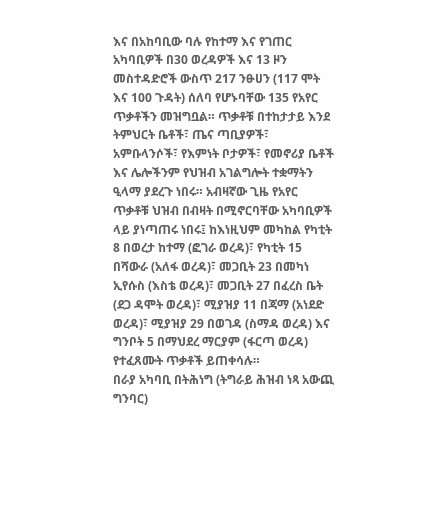እና በአከባቢው ባሉ የከተማ እና የገጠር አካባቢዎች በ30 ወረዳዎች እና 13 ዞን መስተዳድሮች ውስጥ 217 ንፁሀን (117 ሞት እና 100 ጉዳት) ሰለባ የሆኑባቸው 135 የአየር ጥቃቶችን መዝግቧል። ጥቃቶቹ በተከታታይ እንደ ትምህርት ቤቶች፣ ጤና ጣቢያዎች፣ አምቡላንሶች፣ የእምነት ቦታዎች፣ የመኖሪያ ቤቶች እና ሌሎችንም የህዝብ አገልግሎት ተቋማትን ዒላማ ያደረጉ ነበሩ። አብዛኛው ጊዜ የአየር ጥቃቶቹ ህዝብ በብዛት በሚኖርባቸው አካባቢዎች ላይ ያነጣጠሩ ነበሩ፤ ከእነዚህም መካከል የካቲት 8 በወረታ ከተማ (ፎገራ ወረዳ)፣ የካቲት 15 በሻውራ (አለፋ ወረዳ)፣ መጋቢት 23 በመካነ ኢየሱስ (እስቴ ወረዳ)፣ መጋቢት 27 በፈረስ ቤት (ደጋ ዳሞት ወረዳ)፣ ሚያዝያ 11 በጃማ (አነደድ ወረዳ)፣ ሚያዝያ 29 በወገዳ (ስማዳ ወረዳ) እና ግንቦት 5 በማህደረ ማርያም (ፋርጣ ወረዳ) የተፈጸሙት ጥቃቶች ይጠቀሳሉ።
በራያ አካባቢ በትሕነግ (ትግራይ ሕዝብ ነጻ አውጪ ግንባር)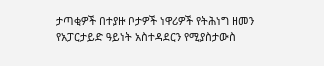ታጣቂዎች በተያዙ ቦታዎች ነዋሪዎች የትሕነግ ዘመን የአፓርታይድ ዓይነት አስተዳደርን የሚያስታውስ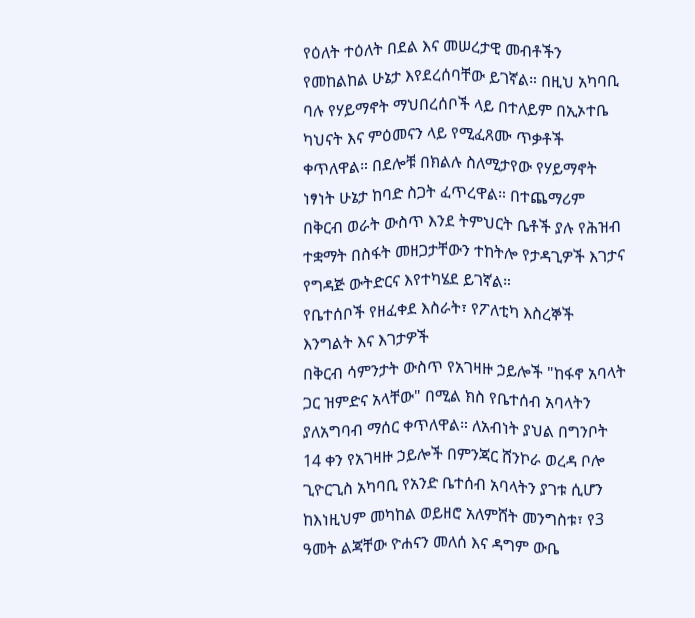የዕለት ተዕለት በደል እና መሠረታዊ መብቶችን የመከልከል ሁኔታ እየደረሰባቸው ይገኛል። በዚህ አካባቢ ባሉ የሃይማኖት ማህበረሰቦች ላይ በተለይም በኢኦተቤ ካህናት እና ምዕመናን ላይ የሚፈጸሙ ጥቃቶች ቀጥለዋል። በደሎቹ በክልሉ ስለሚታየው የሃይማኖት ነፃነት ሁኔታ ከባድ ስጋት ፈጥረዋል። በተጨማሪም በቅርብ ወራት ውስጥ እንደ ትምህርት ቤቶች ያሉ የሕዝብ ተቋማት በስፋት መዘጋታቸውን ተከትሎ የታዳጊዎች እገታና የግዳጅ ውትድርና እየተካሄደ ይገኛል።
የቤተሰቦች የዘፈቀደ እስራት፣ የፖለቲካ እስረኞች እንግልት እና እገታዎች
በቅርብ ሳምንታት ውስጥ የአገዛዙ ኃይሎች "ከፋኖ አባላት ጋር ዝምድና አላቸው" በሚል ክስ የቤተሰብ አባላትን ያለአግባብ ማሰር ቀጥለዋል። ለአብነት ያህል በግንቦት 14 ቀን የአገዛዙ ኃይሎች በምንጃር ሸንኮራ ወረዳ ቦሎ ጊዮርጊስ አካባቢ የአንድ ቤተሰብ አባላትን ያገቱ ሲሆን ከእነዚህም መካከል ወይዘሮ አለምሸት መንግስቱ፣ የ3 ዓመት ልጃቸው ዮሐናን መለሰ እና ዳግም ውቤ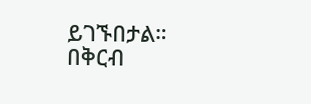ይገኙበታል።
በቅርብ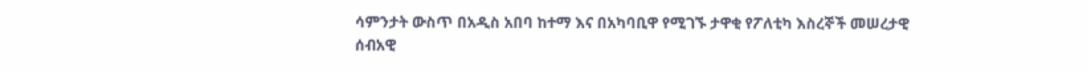ሳምንታት ውስጥ በአዲስ አበባ ከተማ እና በአካባቢዋ የሚገኙ ታዋቂ የፖለቲካ እስረኞች መሠረታዊ ሰብአዊ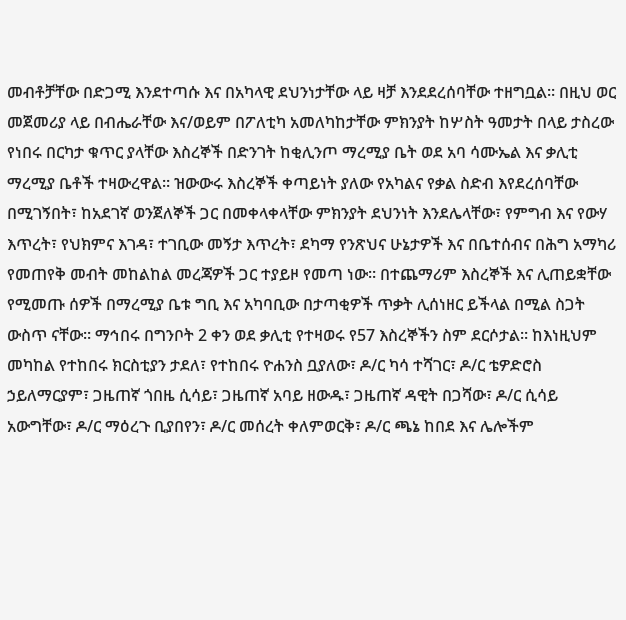መብቶቻቸው በድጋሚ እንደተጣሱ እና በአካላዊ ደህንነታቸው ላይ ዛቻ እንደደረሰባቸው ተዘግቧል። በዚህ ወር መጀመሪያ ላይ በብሔራቸው እና/ወይም በፖለቲካ አመለካከታቸው ምክንያት ከሦስት ዓመታት በላይ ታስረው የነበሩ በርካታ ቁጥር ያላቸው እስረኞች በድንገት ከቂሊንጦ ማረሚያ ቤት ወደ አባ ሳሙኤል እና ቃሊቲ ማረሚያ ቤቶች ተዛውረዋል። ዝውውሩ እስረኞች ቀጣይነት ያለው የአካልና የቃል ስድብ እየደረሰባቸው በሚገኝበት፣ ከአደገኛ ወንጀለኞች ጋር በመቀላቀላቸው ምክንያት ደህንነት እንደሌላቸው፣ የምግብ እና የውሃ እጥረት፣ የህክምና እገዳ፣ ተገቢው መኝታ እጥረት፣ ደካማ የንጽህና ሁኔታዎች እና በቤተሰብና በሕግ አማካሪ የመጠየቅ መብት መከልከል መረጃዎች ጋር ተያይዞ የመጣ ነው። በተጨማሪም እስረኞች እና ሊጠይቋቸው የሚመጡ ሰዎች በማረሚያ ቤቱ ግቢ እና አካባቢው በታጣቂዎች ጥቃት ሊሰነዘር ይችላል በሚል ስጋት ውስጥ ናቸው። ማኅበሩ በግንቦት 2 ቀን ወደ ቃሊቲ የተዛወሩ የ57 እስረኞችን ስም ደርሶታል። ከእነዚህም መካከል የተከበሩ ክርስቲያን ታደለ፣ የተከበሩ ዮሐንስ ቧያለው፣ ዶ/ር ካሳ ተሻገር፣ ዶ/ር ቴዎድሮስ ኃይለማርያም፣ ጋዜጠኛ ጎበዜ ሲሳይ፣ ጋዜጠኛ አባይ ዘውዱ፣ ጋዜጠኛ ዳዊት በጋሻው፣ ዶ/ር ሲሳይ አውግቸው፣ ዶ/ር ማዕረጉ ቢያበየን፣ ዶ/ር መሰረት ቀለምወርቅ፣ ዶ/ር ጫኔ ከበደ እና ሌሎችም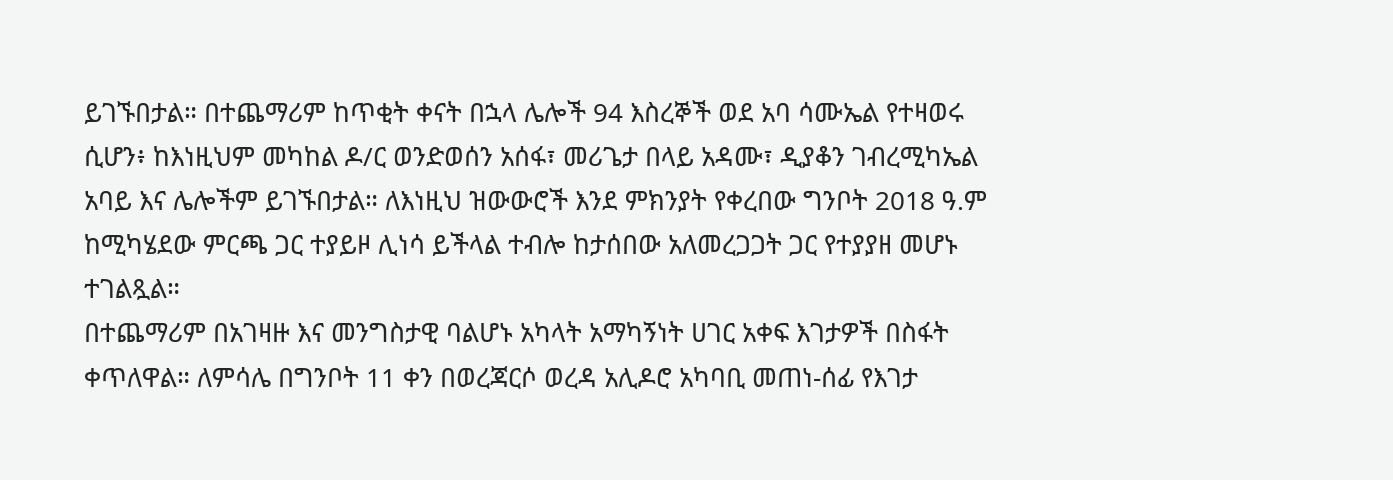ይገኙበታል። በተጨማሪም ከጥቂት ቀናት በኋላ ሌሎች 94 እስረኞች ወደ አባ ሳሙኤል የተዛወሩ ሲሆን፥ ከእነዚህም መካከል ዶ/ር ወንድወሰን አሰፋ፣ መሪጌታ በላይ አዳሙ፣ ዲያቆን ገብረሚካኤል አባይ እና ሌሎችም ይገኙበታል። ለእነዚህ ዝውውሮች እንደ ምክንያት የቀረበው ግንቦት 2018 ዓ.ም ከሚካሄደው ምርጫ ጋር ተያይዞ ሊነሳ ይችላል ተብሎ ከታሰበው አለመረጋጋት ጋር የተያያዘ መሆኑ ተገልጿል።
በተጨማሪም በአገዛዙ እና መንግስታዊ ባልሆኑ አካላት አማካኝነት ሀገር አቀፍ እገታዎች በስፋት ቀጥለዋል። ለምሳሌ በግንቦት 11 ቀን በወረጃርሶ ወረዳ አሊዶሮ አካባቢ መጠነ-ሰፊ የእገታ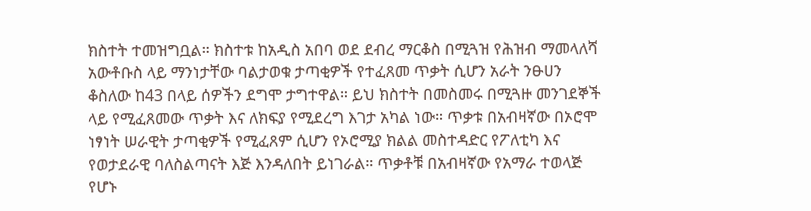ክስተት ተመዝግቧል። ክስተቱ ከአዲስ አበባ ወደ ደብረ ማርቆስ በሚጓዝ የሕዝብ ማመላለሻ አውቶቡስ ላይ ማንነታቸው ባልታወቁ ታጣቂዎች የተፈጸመ ጥቃት ሲሆን አራት ንፁሀን ቆስለው ከ43 በላይ ሰዎችን ደግሞ ታግተዋል። ይህ ክስተት በመስመሩ በሚጓዙ መንገደኞች ላይ የሚፈጸመው ጥቃት እና ለክፍያ የሚደረግ እገታ አካል ነው። ጥቃቱ በአብዛኛው በኦሮሞ ነፃነት ሠራዊት ታጣቂዎች የሚፈጸም ሲሆን የኦሮሚያ ክልል መስተዳድር የፖለቲካ እና የወታደራዊ ባለስልጣናት እጅ እንዳለበት ይነገራል። ጥቃቶቹ በአብዛኛው የአማራ ተወላጅ የሆኑ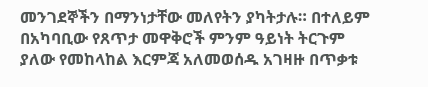መንገደኞችን በማንነታቸው መለየትን ያካትታሉ። በተለይም በአካባቢው የጸጥታ መዋቅሮች ምንም ዓይነት ትርጉም ያለው የመከላከል እርምጃ አለመወሰዱ አገዛዙ በጥቃቱ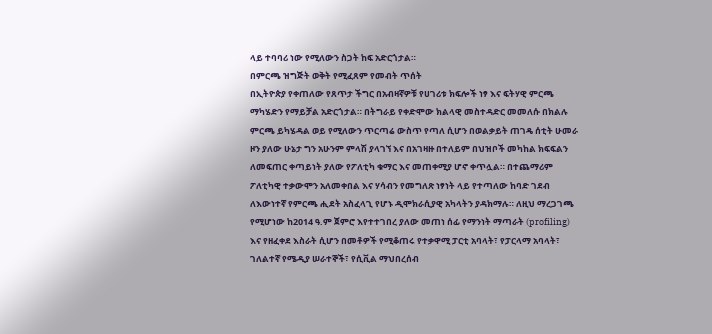ላይ ተባባሪ ነው የሚለውን ስጋት ከፍ አድርጎታል።
በምርጫ ዝግጅት ወቅት የሚፈጸም የመብት ጥሰት
በኢትዮጵያ የቀጠለው የጸጥታ ችግር በአብዛኛዎቹ የሀገሪቱ ክፍሎች ነፃ እና ፍትሃዊ ምርጫ ማካሄድን የማይቻል አድርጎታል። በትግራይ የቀድሞው ክልላዊ መስተዳድር መመለሱ በክልሉ ምርጫ ይካሄዳል ወይ የሚለውን ጥርጣሬ ውስጥ የጣለ ሲሆን በወልቃይት ጠገዴ ሰቲት ሁመራ ዞን ያለው ሁኔታ ግን አሁንም ምላሽ ያላገኘ እና በአገዛዙ በተለይም በህዝቦች መካከል ክፍፍልን ለመፍጠር ቀጣይነት ያለው የፖለቲካ ቁማር እና መጠቀሚያ ሆኖ ቀጥሏል። በተጨማሪም ፖለቲካዊ ተቃውሞን አለመቀበል እና ሃሳብን የመግለጽ ነፃነት ላይ የተጣለው ከባድ ገደብ ለእውነተኛ የምርጫ ሒደት አስፈላጊ የሆኑ ዲሞክራሲያዊ አካላትን ያዳክማሉ። ለዚህ ማረጋገጫ የሚሆነው ከ2014 ዓ.ም ጀምሮ እየተተገበረ ያለው መጠነ ሰፊ የማንነት ማጣራት (profiling) እና የዘፈቀደ እስራት ሲሆን በመቶዎች የሚቆጠሩ የተቃዋሚ ፓርቲ አባላት፣ የፓርላማ አባላት፣ ገለልተኛ የሜዲያ ሠራተኞች፣ የሲቪል ማህበረሰብ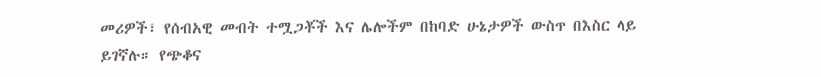መሪዎች፣ የሰብአዊ መብት ተሟጋቾች እና ሌሎችም በከባድ ሁኔታዎች ውስጥ በእስር ላይ ይገኛሉ። የጭቆና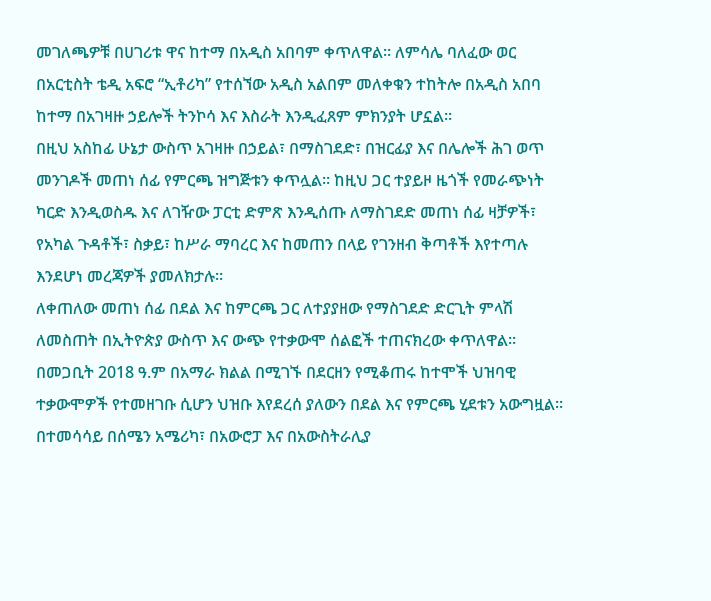መገለጫዎቹ በሀገሪቱ ዋና ከተማ በአዲስ አበባም ቀጥለዋል። ለምሳሌ ባለፈው ወር በአርቲስት ቴዲ አፍሮ “ኢቶሪካ” የተሰኘው አዲስ አልበም መለቀቁን ተከትሎ በአዲስ አበባ ከተማ በአገዛዙ ኃይሎች ትንኮሳ እና እስራት እንዲፈጸም ምክንያት ሆኗል።
በዚህ አስከፊ ሁኔታ ውስጥ አገዛዙ በኃይል፣ በማስገደድ፣ በዝርፊያ እና በሌሎች ሕገ ወጥ መንገዶች መጠነ ሰፊ የምርጫ ዝግጅቱን ቀጥሏል። ከዚህ ጋር ተያይዞ ዜጎች የመራጭነት ካርድ እንዲወስዱ እና ለገዥው ፓርቲ ድምጽ እንዲሰጡ ለማስገደድ መጠነ ሰፊ ዛቻዎች፣ የአካል ጉዳቶች፣ ስቃይ፣ ከሥራ ማባረር እና ከመጠን በላይ የገንዘብ ቅጣቶች እየተጣሉ እንደሆነ መረጃዎች ያመለክታሉ።
ለቀጠለው መጠነ ሰፊ በደል እና ከምርጫ ጋር ለተያያዘው የማስገደድ ድርጊት ምላሽ ለመስጠት በኢትዮጵያ ውስጥ እና ውጭ የተቃውሞ ሰልፎች ተጠናክረው ቀጥለዋል። በመጋቢት 2018 ዓ.ም በአማራ ክልል በሚገኙ በደርዘን የሚቆጠሩ ከተሞች ህዝባዊ ተቃውሞዎች የተመዘገቡ ሲሆን ህዝቡ እየደረሰ ያለውን በደል እና የምርጫ ሂደቱን አውግዟል። በተመሳሳይ በሰሜን አሜሪካ፣ በአውሮፓ እና በአውስትራሊያ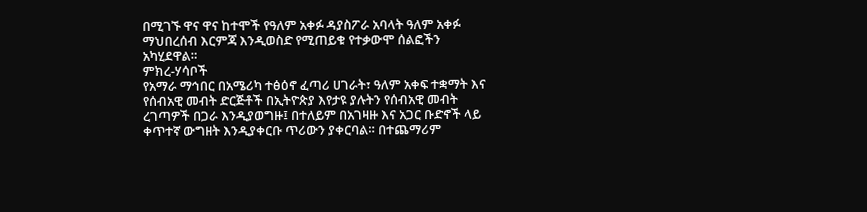በሚገኙ ዋና ዋና ከተሞች የዓለም አቀፉ ዳያስፖራ አባላት ዓለም አቀፉ ማህበረሰብ እርምጃ እንዲወስድ የሚጠይቁ የተቃውሞ ሰልፎችን አካሂደዋል።
ምክረ-ሃሳቦች
የአማራ ማኅበር በአሜሪካ ተፅዕኖ ፈጣሪ ሀገራት፣ ዓለም አቀፍ ተቋማት እና የሰብአዊ መብት ድርጅቶች በኢትዮጵያ እየታዩ ያሉትን የሰብአዊ መብት ረገጣዎች በጋራ እንዲያወግዙ፤ በተለይም በአገዛዙ እና አጋር ቡድኖች ላይ ቀጥተኛ ውግዘት እንዲያቀርቡ ጥሪውን ያቀርባል። በተጨማሪም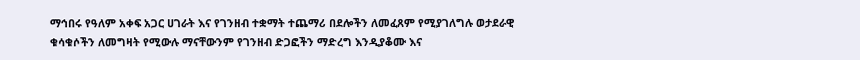ማኅበሩ የዓለም አቀፍ አጋር ሀገራት እና የገንዘብ ተቋማት ተጨማሪ በደሎችን ለመፈጸም የሚያገለግሉ ወታደራዊ ቁሳቁሶችን ለመግዛት የሚውሉ ማናቸውንም የገንዘብ ድጋፎችን ማድረግ እንዲያቆሙ እና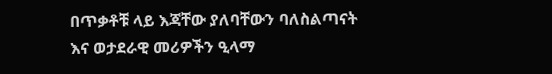በጥቃቶቹ ላይ እጃቸው ያለባቸውን ባለስልጣናት እና ወታደራዊ መሪዎችን ዒላማ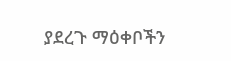ያደረጉ ማዕቀቦችን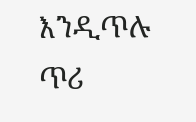እንዲጥሉ ጥሪ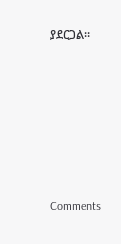ያደርጋል።












Comments